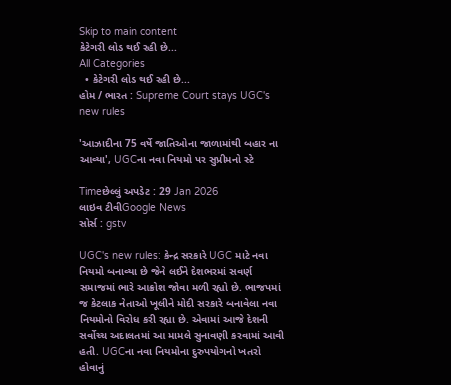Skip to main content
કેટેગરી લોડ થઈ રહી છે...
All Categories
  • કેટેગરી લોડ થઈ રહી છે...
હોમ / ભારત : Supreme Court stays UGC's new rules

'આઝાદીના 75 વર્ષે જાતિઓના જાળામાંથી બહાર ના આવ્યા', UGCના નવા નિયમો પર સુપ્રીમનો સ્ટે

Timeછેલ્લું અપડેટ : 29 Jan 2026
લાઇવ ટીવીGoogle News
સોર્સ : gstv

UGC's new rules: કેન્દ્ર સરકારે UGC માટે નવા નિયમો બનાવ્યા છે જેને લઈને દેશભરમાં સવર્ણ સમાજમાં ભારે આક્રોશ જોવા મળી રહ્યો છે. ભાજપમાં જ કેટલાક નેતાઓ ખૂલીને મોદી સરકારે બનાવેલા નવા નિયમોનો વિરોધ કરી રહ્યા છે. એવામાં આજે દેશની સર્વોચ્ચ અદાલતમાં આ મામલે સુનાવણી કરવામાં આવી હતી. UGCના નવા નિયમોના દુરુપયોગનો ખતરો હોવાનું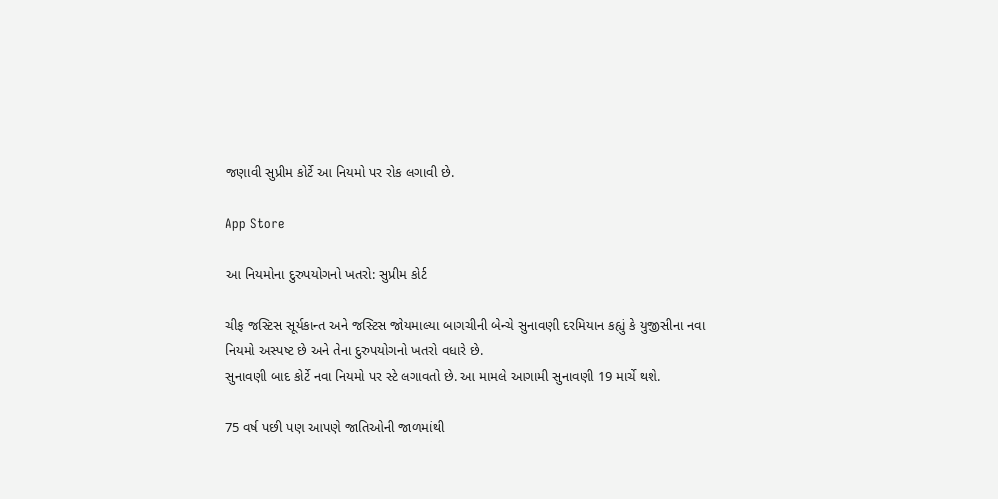જણાવી સુપ્રીમ કોર્ટે આ નિયમો પર રોક લગાવી છે.

App Store

આ નિયમોના દુરુપયોગનો ખતરો: સુપ્રીમ કોર્ટ

ચીફ જસ્ટિસ સૂર્યકાન્ત અને જસ્ટિસ જોયમાલ્યા બાગચીની બેન્ચે સુનાવણી દરમિયાન કહ્યું કે યુજીસીના નવા નિયમો અસ્પષ્ટ છે અને તેના દુરુપયોગનો ખતરો વધારે છે.
સુનાવણી બાદ કોર્ટે નવા નિયમો પર સ્ટે લગાવતો છે. આ મામલે આગામી સુનાવણી 19 માર્ચે થશે.

75 વર્ષ પછી પણ આપણે જાતિઓની જાળમાંથી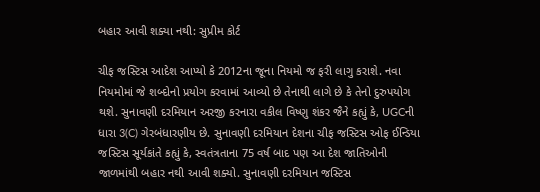બહાર આવી શક્યા નથી: સુપ્રીમ કોર્ટ

ચીફ જસ્ટિસ આદેશ આપ્યો કે 2012ના જૂના નિયમો જ ફરી લાગુ કરાશે. નવા નિયમોમાં જે શબ્દોનો પ્રયોગ કરવામાં આવ્યો છે તેનાથી લાગે છે કે તેનો દુરુપયોગ થશે. સુનાવણી દરમિયાન અરજી કરનારા વકીલ વિષ્ણુ શંકર જૈને કહ્યું કે, UGCની ધારા 3(C) ગેરબંધારણીય છે. સુનાવણી દરમિયાન દેશના ચીફ જસ્ટિસ ઓફ ઈન્ડિયા જસ્ટિસ સૂર્યકાંતે કહ્યું કે, સ્વતંત્રતાના 75 વર્ષ બાદ પણ આ દેશ જાતિઓની જાળમાંથી બહાર નથી આવી શક્યો. સુનાવણી દરમિયાન જસ્ટિસ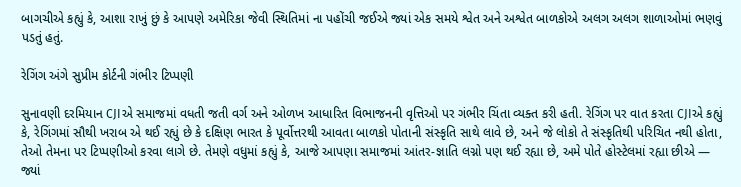બાગચીએ કહ્યું કે, આશા રાખું છું કે આપણે અમેરિકા જેવી સ્થિતિમાં ના પહોંચી જઈએ જ્યાં એક સમયે શ્વેત અને અશ્વેત બાળકોએ અલગ અલગ શાળાઓમાં ભણવું પડતું હતું.

રેગિંગ અંગે સુપ્રીમ કોર્ટની ગંભીર ટિપ્પણી

સુનાવણી દરમિયાન CJIએ સમાજમાં વધતી જતી વર્ગ અને ઓળખ આધારિત વિભાજનની વૃત્તિઓ પર ગંભીર ચિંતા વ્યક્ત કરી હતી. રેગિંગ પર વાત કરતા CJIએ કહ્યું કે, રેગિંગમાં સૌથી ખરાબ એ થઈ રહ્યું છે કે દક્ષિણ ભારત કે પૂર્વોત્તરથી આવતા બાળકો પોતાની સંસ્કૃતિ સાથે લાવે છે, અને જે લોકો તે સંસ્કૃતિથી પરિચિત નથી હોતા, તેઓ તેમના પર ટિપ્પણીઓ કરવા લાગે છે. તેમણે વધુમાં કહ્યું કે, આજે આપણા સમાજમાં આંતર-જ્ઞાતિ લગ્નો પણ થઈ રહ્યા છે, અમે પોતે હોસ્ટેલમાં રહ્યા છીએ — જ્યાં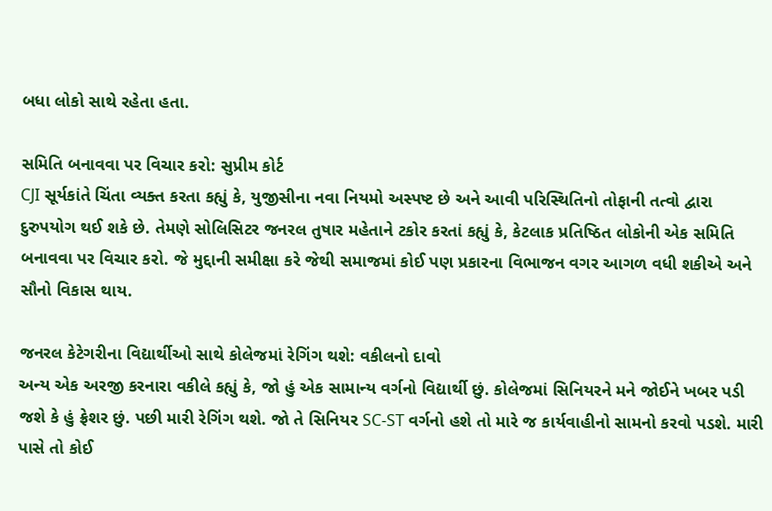બધા લોકો સાથે રહેતા હતા.

સમિતિ બનાવવા પર વિચાર કરો: સુપ્રીમ કોર્ટ
CJI સૂર્યકાંતે ચિંતા વ્યક્ત કરતા કહ્યું કે, યુજીસીના નવા નિયમો અસ્પષ્ટ છે અને આવી પરિસ્થિતિનો તોફાની તત્વો દ્વારા દુરુપયોગ થઈ શકે છે. તેમણે સોલિસિટર જનરલ તુષાર મહેતાને ટકોર કરતાં કહ્યું કે, કેટલાક પ્રતિષ્ઠિત લોકોની એક સમિતિ બનાવવા પર વિચાર કરો. જે મુદ્દાની સમીક્ષા કરે જેથી સમાજમાં કોઈ પણ પ્રકારના વિભાજન વગર આગળ વધી શકીએ અને સૌનો વિકાસ થાય.

જનરલ કેટેગરીના વિદ્યાર્થીઓ સાથે કોલેજમાં રેગિંગ થશે: વકીલનો દાવો
અન્ય એક અરજી કરનારા વકીલે કહ્યું કે, જો હું એક સામાન્ય વર્ગનો વિદ્યાર્થી છું. કોલેજમાં સિનિયરને મને જોઈને ખબર પડી જશે કે હું ફ્રેશર છું. પછી મારી રેગિંગ થશે. જો તે સિનિયર SC-ST વર્ગનો હશે તો મારે જ કાર્યવાહીનો સામનો કરવો પડશે. મારી પાસે તો કોઈ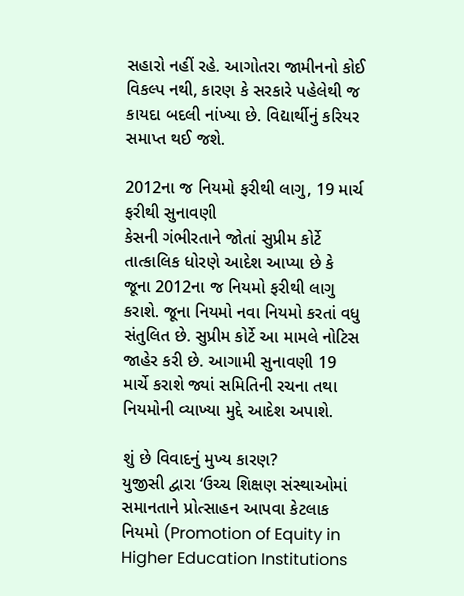સહારો નહીં રહે. આગોતરા જામીનનો કોઈ વિકલ્પ નથી, કારણ કે સરકારે પહેલેથી જ કાયદા બદલી નાંખ્યા છે. વિદ્યાર્થીનું કરિયર સમાપ્ત થઈ જશે.

2012ના જ નિયમો ફરીથી લાગુ, 19 માર્ચ ફરીથી સુનાવણી
કેસની ગંભીરતાને જોતાં સુપ્રીમ કોર્ટે તાત્કાલિક ધોરણે આદેશ આપ્યા છે કે જૂના 2012ના જ નિયમો ફરીથી લાગુ કરાશે. જૂના નિયમો નવા નિયમો કરતાં વધુ સંતુલિત છે. સુપ્રીમ કોર્ટે આ મામલે નોટિસ જાહેર કરી છે. આગામી સુનાવણી 19 માર્ચે કરાશે જ્યાં સમિતિની રચના તથા નિયમોની વ્યાખ્યા મુદ્દે આદેશ અપાશે.

શું છે વિવાદનું મુખ્ય કારણ?
યુજીસી દ્વારા ‘ઉચ્ચ શિક્ષણ સંસ્થાઓમાં સમાનતાને પ્રોત્સાહન આપવા કેટલાક નિયમો (Promotion of Equity in Higher Education Institutions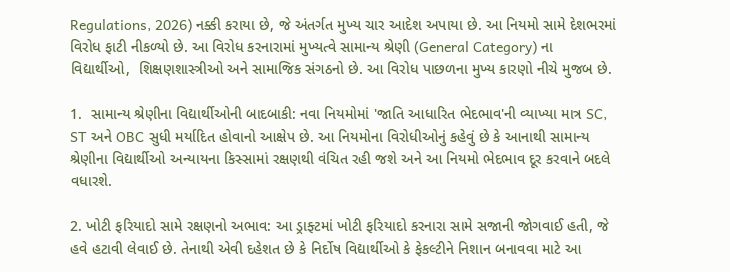Regulations, 2026) નક્કી કરાયા છે, જે અંતર્ગત મુખ્ય ચાર આદેશ અપાયા છે. આ નિયમો સામે દેશભરમાં વિરોધ ફાટી નીકળ્યો છે. આ વિરોધ કરનારામાં મુખ્યત્વે સામાન્ય શ્રેણી (General Category) ના વિદ્યાર્થીઓ,  શિક્ષણશાસ્ત્રીઓ અને સામાજિક સંગઠનો છે. આ વિરોધ પાછળના મુખ્ય કારણો નીચે મુજબ છે.

1.  સામાન્ય શ્રેણીના વિદ્યાર્થીઓની બાદબાકી: નવા નિયમોમાં 'જાતિ આધારિત ભેદભાવ'ની વ્યાખ્યા માત્ર SC, ST અને OBC સુધી મર્યાદિત હોવાનો આક્ષેપ છે. આ નિયમોના વિરોધીઓનું કહેવું છે કે આનાથી સામાન્ય શ્રેણીના વિદ્યાર્થીઓ અન્યાયના કિસ્સામાં રક્ષણથી વંચિત રહી જશે અને આ નિયમો ભેદભાવ દૂર કરવાને બદલે વધારશે.

2. ખોટી ફરિયાદો સામે રક્ષણનો અભાવ: આ ડ્રાફ્ટમાં ખોટી ફરિયાદો કરનારા સામે સજાની જોગવાઈ હતી, જે હવે હટાવી લેવાઈ છે. તેનાથી એવી દહેશત છે કે નિર્દોષ વિદ્યાર્થીઓ કે ફેકલ્ટીને નિશાન બનાવવા માટે આ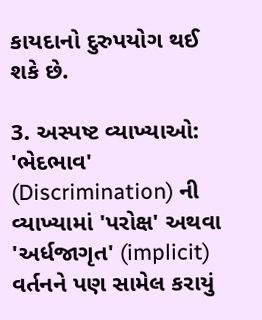કાયદાનો દુરુપયોગ થઈ શકે છે.

3. અસ્પષ્ટ વ્યાખ્યાઓ: 'ભેદભાવ' (Discrimination) ની વ્યાખ્યામાં 'પરોક્ષ' અથવા 'અર્ધજાગૃત' (implicit) વર્તનને પણ સામેલ કરાયું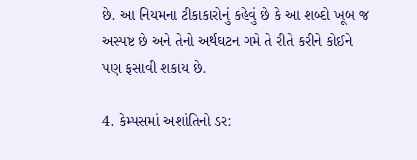છે. આ નિયમના ટીકાકારોનું કહેવું છે કે આ શબ્દો ખૂબ જ અસ્પષ્ટ છે અને તેનો અર્થઘટન ગમે તે રીતે કરીને કોઈને પણ ફસાવી શકાય છે.

4. કેમ્પસમાં અશાંતિનો ડર: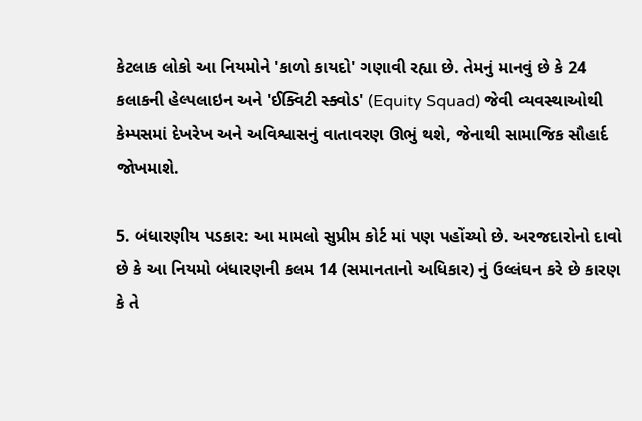કેટલાક લોકો આ નિયમોને 'કાળો કાયદો' ગણાવી રહ્યા છે. તેમનું માનવું છે કે 24 કલાકની હેલ્પલાઇન અને 'ઈક્વિટી સ્ક્વોડ' (Equity Squad) જેવી વ્યવસ્થાઓથી કેમ્પસમાં દેખરેખ અને અવિશ્વાસનું વાતાવરણ ઊભું થશે, જેનાથી સામાજિક સૌહાર્દ જોખમાશે.

5. બંધારણીય પડકાર: આ મામલો સુપ્રીમ કોર્ટ માં પણ પહોંચ્યો છે. અરજદારોનો દાવો છે કે આ નિયમો બંધારણની કલમ 14 (સમાનતાનો અધિકાર) નું ઉલ્લંઘન કરે છે કારણ કે તે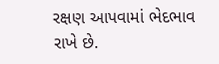રક્ષણ આપવામાં ભેદભાવ રાખે છે.